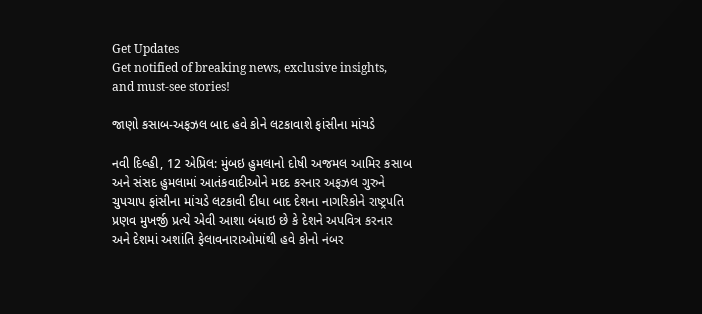Get Updates
Get notified of breaking news, exclusive insights, and must-see stories!

જાણો કસાબ-અફઝલ બાદ હવે કોને લટકાવાશે ફાંસીના માંચડે

નવી દિલ્હી, 12 એપ્રિલ: મુંબઇ હુમલાનો દોષી અજમલ આમિર કસાબ અને સંસદ હુમલામાં આતંકવાદીઓને મદદ કરનાર અફઝલ ગુરુને ચુપચાપ ફાંસીના માંચડે લટકાવી દીધા બાદ દેશના નાગરિકોને રાષ્ટ્રપતિ પ્રણવ મુખર્જી પ્રત્યે એવી આશા બંધાઇ છે કે દેશને અપવિત્ર કરનાર અને દેશમાં અશાંતિ ફેલાવનારાઓમાંથી હવે કોનો નંબર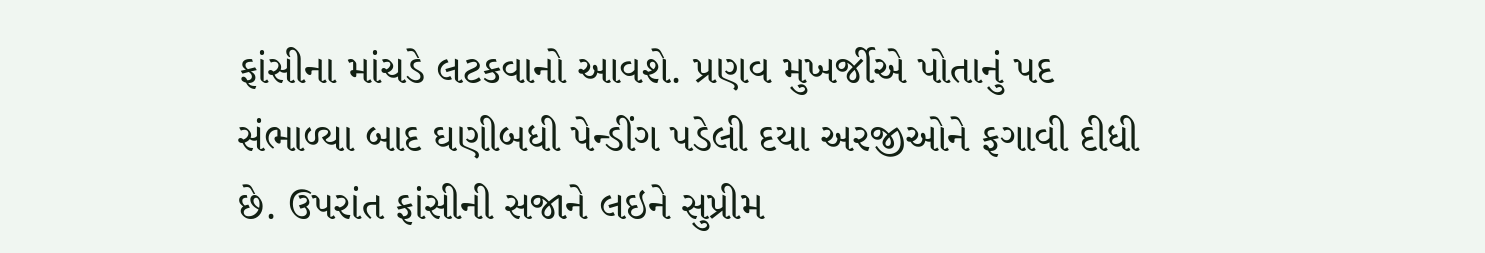ફાંસીના માંચડે લટકવાનો આવશે. પ્રણવ મુખર્જીએ પોતાનું પદ સંભાળ્યા બાદ ઘણીબધી પેન્ડીંગ પડેલી દયા અરજીઓને ફગાવી દીધી છે. ઉપરાંત ફાંસીની સજાને લઇને સુપ્રીમ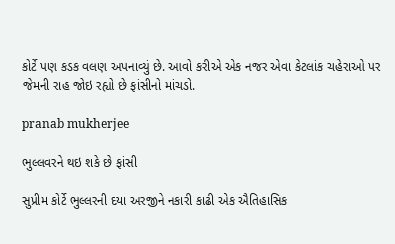કોર્ટે પણ કડક વલણ અપનાવ્યું છે. આવો કરીએ એક નજર એવા કેટલાંક ચહેરાઓ પર જેમની રાહ જોઇ રહ્યો છે ફાંસીનો માંચડો.

pranab mukherjee

ભુલ્લવરને થઇ શકે છે ફાંસી

સુપ્રીમ કોર્ટે ભુલ્લરની દયા અરજીને નકારી કાઢી એક ઐતિહાસિક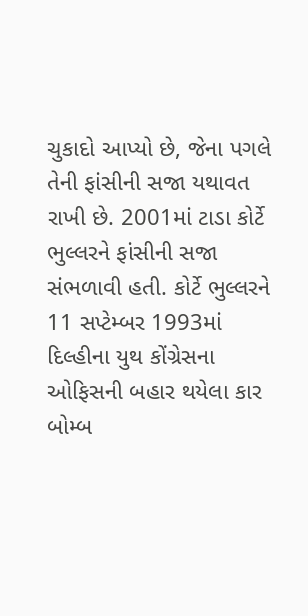ચુકાદો આપ્યો છે, જેના પગલે તેની ફાંસીની સજા યથાવત રાખી છે. 2001માં ટાડા કોર્ટે ભુલ્લરને ફાંસીની સજા સંભળાવી હતી. કોર્ટે ભુલ્લરને 11 સપ્ટેમ્બર 1993માં દિલ્હીના યુથ કોંગ્રેસના ઓફિસની બહાર થયેલા કાર બોમ્બ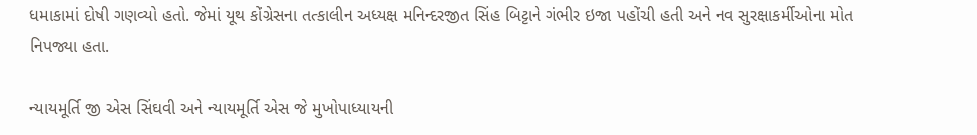ધમાકામાં દોષી ગણવ્યો હતો. જેમાં યૂથ કોંગ્રેસના તત્કાલીન અધ્યક્ષ મનિન્દરજીત સિંહ બિટ્ટાને ગંભીર ઇજા પહોંચી હતી અને નવ સુરક્ષાકર્મીઓના મોત નિપજ્યા હતા.

ન્યાયમૂર્તિ જી એસ સિંઘવી અને ન્યાયમૂર્તિ એસ જે મુખોપાધ્યાયની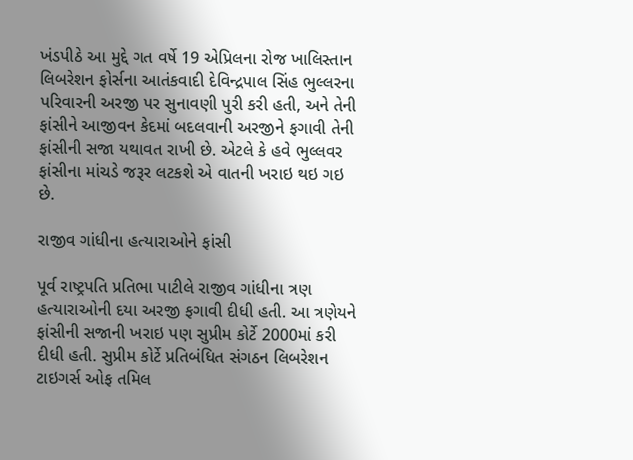ખંડપીઠે આ મુદ્દે ગત વર્ષે 19 એપ્રિલના રોજ ખાલિસ્તાન લિબરેશન ફોર્સના આતંકવાદી દેવિન્દ્રપાલ સિંહ ભુલ્લરના પરિવારની અરજી પર સુનાવણી પુરી કરી હતી, અને તેની ફાંસીને આજીવન કેદમાં બદલવાની અરજીને ફગાવી તેની ફાંસીની સજા યથાવત રાખી છે. એટલે કે હવે ભુલ્લવર ફાંસીના માંચડે જરૂર લટકશે એ વાતની ખરાઇ થઇ ગઇ છે.

રાજીવ ગાંધીના હત્યારાઓને ફાંસી

પૂર્વ રાષ્ટ્રપતિ પ્રતિભા પાટીલે રાજીવ ગાંધીના ત્રણ હત્યારાઓની દયા અરજી ફગાવી દીધી હતી. આ ત્રણેયને ફાંસીની સજાની ખરાઇ પણ સુપ્રીમ કોર્ટે 2000માં કરી દીધી હતી. સુપ્રીમ કોર્ટે પ્રતિબંધિત સંગઠન લિબરેશન ટાઇગર્સ ઓફ તમિલ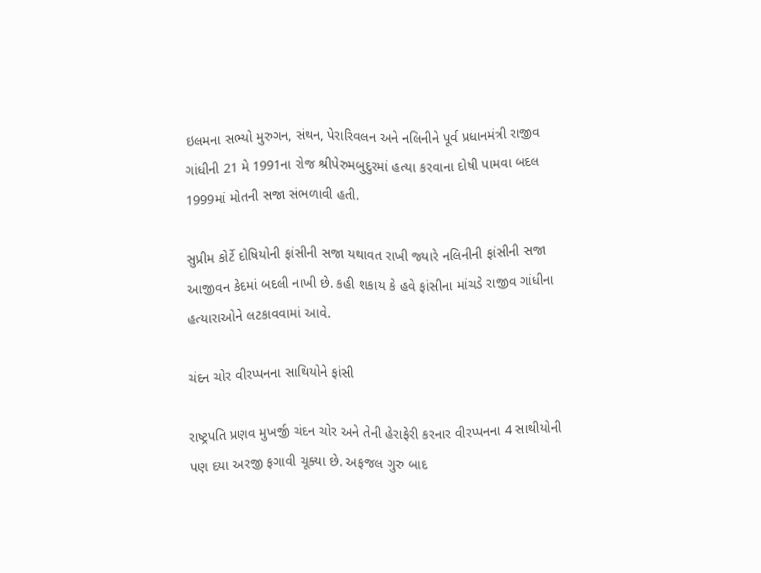ઇલમના સભ્યો મુરુગન, સંથન, પેરારિવલન અને નલિનીને પૂર્વ પ્રધાનમંત્રી રાજીવ ગાંધીની 21 મે 1991ના રોજ શ્રીપેરુમબુદુરમાં હત્યા કરવાના દોષી પામવા બદલ 1999માં મોતની સજા સંભળાવી હતી.

સુપ્રીમ કોર્ટે દોષિયોની ફાંસીની સજા યથાવત રાખી જ્યારે નલિનીની ફાંસીની સજા આજીવન કેદમાં બદલી નાખી છે. કહી શકાય કે હવે ફાંસીના માંચડે રાજીવ ગાંધીના હત્યારાઓને લટકાવવામાં આવે.

ચંદન ચોર વીરપ્પનના સાથિયોને ફાંસી

રાષ્ટ્રપતિ પ્રણવ મુખર્જી ચંદન ચોર અને તેની હેરાફેરી કરનાર વીરપ્પનના 4 સાથીયોની પણ દયા અરજી ફગાવી ચૂક્યા છે. અફજલ ગુરુ બાદ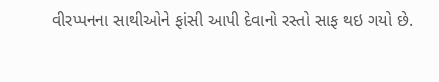વીરપ્પનના સાથીઓને ફાંસી આપી દેવાનો રસ્તો સાફ થઇ ગયો છે.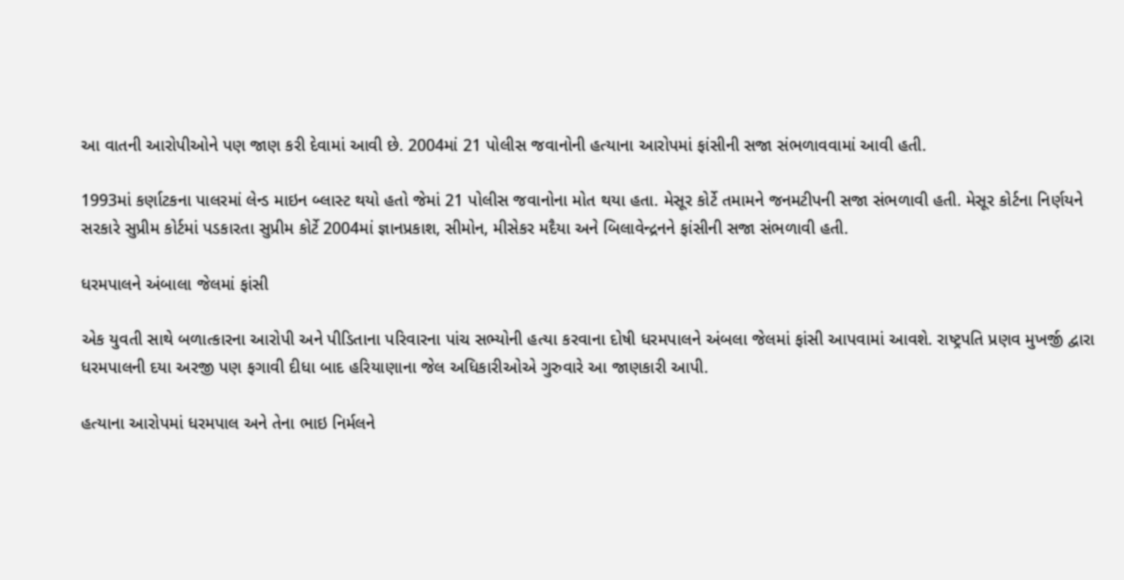આ વાતની આરોપીઓને પણ જાણ કરી દેવામાં આવી છે. 2004માં 21 પોલીસ જવાનોની હત્યાના આરોપમાં ફાંસીની સજા સંભળાવવામાં આવી હતી.

1993માં કર્ણાટકના પાલરમાં લેન્ડ માઇન બ્લાસ્ટ થયો હતો જેમાં 21 પોલીસ જવાનોના મોત થયા હતા. મેસૂર કોર્ટે તમામને જનમટીપની સજા સંભળાવી હતી. મેસૂર કોર્ટના નિર્ણયને સરકારે સુપ્રીમ કોર્ટમાં પડકારતા સુપ્રીમ કોર્ટે 2004માં જ્ઞાનપ્રકાશ, સીમોન, મીસેકર મદૈયા અને બિલાવેન્દ્રનને ફાંસીની સજા સંભળાવી હતી.

ધરમપાલને અંબાલા જેલમાં ફાંસી

એક યુવતી સાથે બળાત્કારના આરોપી અને પીડિતાના પરિવારના પાંચ સભ્યોની હત્યા કરવાના દોષી ધરમપાલને અંબલા જેલમાં ફાંસી આપવામાં આવશે. રાષ્ટ્રપતિ પ્રણવ મુખર્જી દ્વારા ધરમપાલની દયા અરજી પણ ફગાવી દીધા બાદ હરિયાણાના જેલ અધિકારીઓએ ગુરુવારે આ જાણકારી આપી.

હત્યાના આરોપમાં ધરમપાલ અને તેના ભાઇ નિર્મલને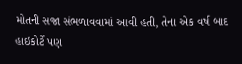મોતની સજા સંભળાવવામાં આવી હતી, તેના એક વર્ષ બાદ હાઇકોર્ટે પણ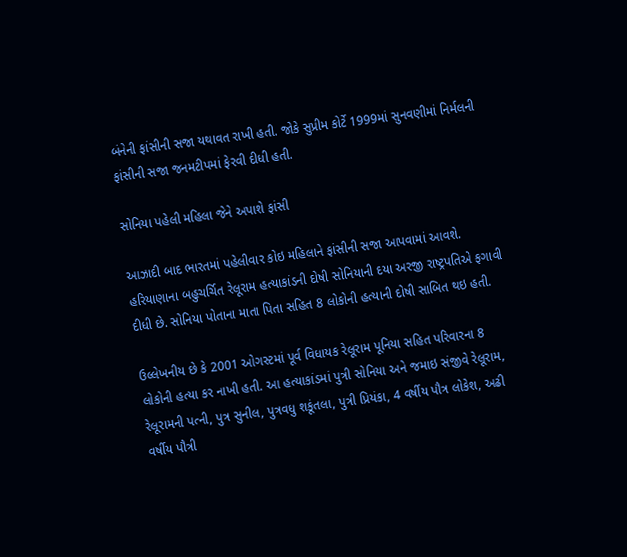બંનેની ફાંસીની સજા યથાવત રાખી હતી. જોકે સુપ્રીમ કોર્ટે 1999માં સુનવણીમાં નિર્મલની ફાંસીની સજા જનમટીપમાં ફેરવી દીધી હતી.

સોનિયા પહેલી મહિલા જેને અપાશે ફાંસી

આઝાદી બાદ ભારતમાં પહેલીવાર કોઇ મહિલાને ફાંસીની સજા આપવામાં આવશે. હરિયાણાના બહુચર્ચિત રેલૂરામ હત્યાકાંડની દોષી સોનિયાની દયા અરજી રાષ્ટ્રપતિએ ફગાવી દીધી છે. સોનિયા પોતાના માતા પિતા સહિત 8 લોકોની હત્યાની દોષી સાબિત થઇ હતી.

ઉલ્લેખનીય છે કે 2001 ઓગસ્ટમાં પૂર્વ વિધાયક રેલૂરામ પૂનિયા સહિત પરિવારના 8 લોકોની હત્યા કર નાખી હતી. આ હત્યાકાંડમાં પુત્રી સોનિયા અને જમાઇ સંજીવે રેલૂરામ, રેલૂરામની પત્ની, પુત્ર સુનીલ, પુત્રવધુ શકૂંતલા, પુત્રી પ્રિયંકા, 4 વર્ષીય પૌત્ર લોકેશ, અઢી વર્ષીય પૌત્રી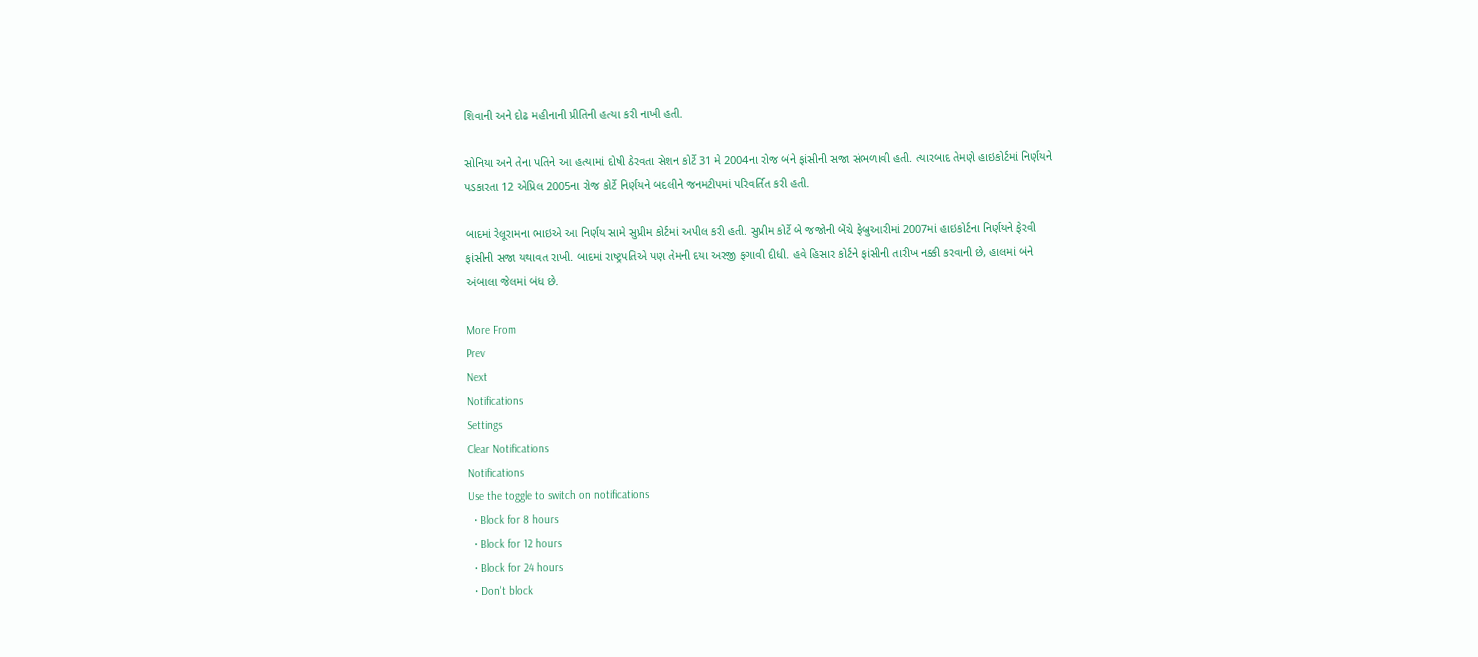શિવાની અને દોઢ મહીનાની પ્રીતિની હત્યા કરી નાખી હતી.

સોનિયા અને તેના પતિને આ હત્યામાં દોષી ઠેરવતા સેશન કોર્ટે 31 મે 2004ના રોજ બંને ફાંસીની સજા સંભળાવી હતી. ત્યારબાદ તેમણે હાઇકોર્ટમાં નિર્ણયને પડકારતા 12 એપ્રિલ 2005ના રોજ કોર્ટે નિર્ણયને બદલીને જનમટીપમાં પરિવર્તિત કરી હતી.

બાદમાં રેલૂરામના ભાઇએ આ નિર્ણય સામે સુપ્રીમ કોર્ટમાં અપીલ કરી હતી. સુપ્રીમ કોર્ટે બે જજોની બેંચે ફેબ્રુઆરીમાં 2007માં હાઇકોર્ટના નિર્ણયને ફેરવી ફાંસીની સજા યથાવત રાખી. બાદમાં રાષ્ટ્રપતિએ પણ તેમની દયા અરજી ફગાવી દીધી. હવે હિસાર કોર્ટને ફાંસીની તારીખ નક્કી કરવાની છે, હાલમાં બંને અંબાલા જેલમાં બંધ છે.

More From
Prev
Next
Notifications
Settings
Clear Notifications
Notifications
Use the toggle to switch on notifications
  • Block for 8 hours
  • Block for 12 hours
  • Block for 24 hours
  • Don't block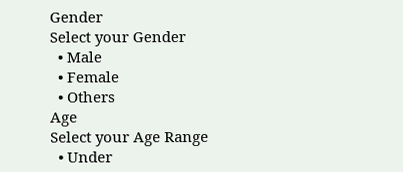Gender
Select your Gender
  • Male
  • Female
  • Others
Age
Select your Age Range
  • Under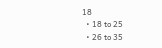18
  • 18 to 25
  • 26 to 35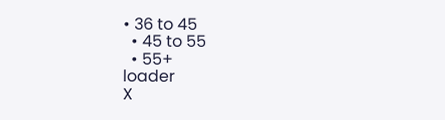• 36 to 45
  • 45 to 55
  • 55+
loader
X